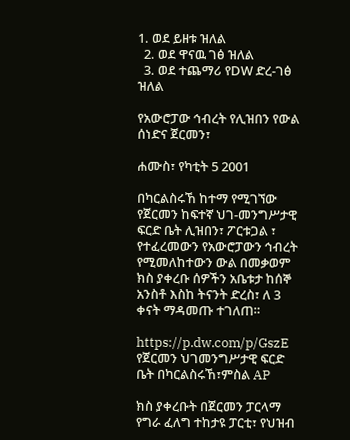1. ወደ ይዘቱ ዝለል
  2. ወደ ዋናዉ ገፅ ዝለል
  3. ወደ ተጨማሪ የDW ድረ-ገፅ ዝለል

የአውሮፓው ኅብረት የሊዝበን የውል ሰነድና ጀርመን፣

ሐሙስ፣ የካቲት 5 2001

በካርልስሩኸ ከተማ የሚገኘው የጀርመን ከፍተኛ ህገ-መንግሥታዊ ፍርድ ቤት ሊዝበን፣ ፖርቱጋል ፣ የተፈረመውን የአውሮፓውን ኅብረት የሚመለከተውን ውል በመቃወም ክስ ያቀረቡ ሰዎችን አቤቱታ ከሰኞ አንስቶ እስከ ትናንት ድረስ፣ ለ 3 ቀናት ማዳመጡ ተገለጠ።

https://p.dw.com/p/GszE
የጀርመን ህገመንግሥታዊ ፍርድ ቤት በካርልስሩኸ፣ምስል AP

ክስ ያቀረቡት በጀርመን ፓርላማ የግራ ፈለግ ተከታዩ ፓርቲ፣ የህዝብ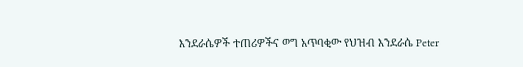እንደራሴዎች ተጠሪዎችና ወግ አጥባቂው የህዝብ እንደራሴ Peter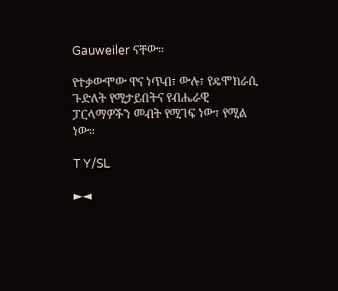Gauweiler ናቸው።

የተቃውሞው ዋና ነጥብ፣ ውሉ፣ የዴሞክራሲ ጉድለት የሚታይበትና የብሔራዊ ፓርላማዎችን መብት የሚገፍ ነው፣ የሚል ነው።

T Y/SL

►◄